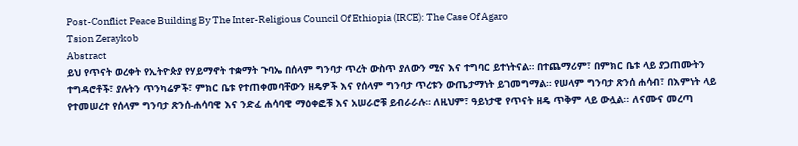Post-Conflict Peace Building By The Inter-Religious Council Of Ethiopia (IRCE): The Case Of Agaro
Tsion Zeraykob
Abstract
ይህ የጥናት ወረቀት የኢትዮጵያ የሃይማኖት ተቋማት ጉባኤ በሰላም ግንባታ ጥረት ውስጥ ያለውን ሚና እና ተግባር ይተነትናል። በተጨማሪም፣ በምክር ቤቱ ላይ ያጋጠሙትን ተግዳሮቶች፣ ያሉትን ጥንካሬዎች፣ ምክር ቤቱ የተጠቀመባቸውን ዘዴዎች እና የሰላም ግንባታ ጥረቱን ውጤታማነት ይገመግማል። የሠላም ግንባታ ጽንሰ ሐሳብ፣ በእምነት ላይ የተመሠረተ የሰላም ግንባታ ጽንሰ-ሐሳባዊ እና ንድፈ ሐሳባዊ ማዕቀፎቹ እና አሠራሮቹ ይብራራሉ። ለዚህም፣ ዓይነታዊ የጥናት ዘዴ ጥቅም ላይ ውሏል፡፡ ለናሙና መረጣ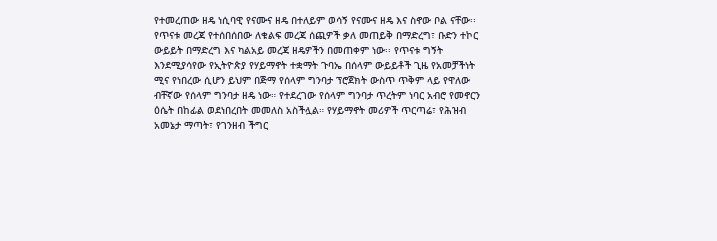የተመረጠው ዘዴ ነሲባዊ የናሙና ዘዴ በተለይም ወሳኝ የናሙና ዘዴ እና ስኖው ቦል ናቸው፡፡ የጥናቱ መረጃ የተሰበሰበው ለቁልፍ መረጃ ሰጪዎች ቃለ መጠይቅ በማድረግ፣ ቡድን ተኮር ውይይት በማድረግ እና ካልአይ መረጃ ዘዴዎችን በመጠቀም ነው፡፡ የጥናቱ ግኝት እንደሚያሳየው የኢትዮጵያ የሃይማኖት ተቋማት ጉባኤ በሰላም ውይይቶች ጊዜ የአመቻችነት ሚና የነበረው ሲሆን ይህም በጅማ የሰላም ግንባታ ፕሮጀክት ውስጥ ጥቅም ላይ የዋለው ብቸኛው የሰላም ግንባታ ዘዴ ነው። የተደረገው የሰላም ግንባታ ጥረትም ነባር አብሮ የመኖርን ዕሴት በከፊል ወደነበረበት መመለስ አስችሏል። የሃይማኖት መሪዎች ጥርጣሬ፣ የሕዝብ አመኔታ ማጣት፣ የገንዘብ ችግር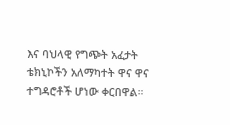እና ባህላዊ የግጭት አፈታት ቴክኒኮችን አለማካተት ዋና ዋና ተግዳሮቶች ሆነው ቀርበዋል።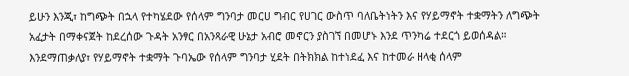ይሁን እንጂ፣ ከግጭት በኋላ የተካሄደው የሰላም ግንባታ መርሀ ግብር የሀገር ውስጥ ባለቤትነትን እና የሃይማኖት ተቋማትን ለግጭት አፈታት በማቀናጀት ከደረሰው ጉዳት አንፃር በአንጻራዊ ሁኔታ አብሮ መኖርን ያስገኘ በመሆኑ እንደ ጥንካሬ ተደርጎ ይወሰዳል። እንደማጠቃለያ፣ የሃይማኖት ተቋማት ጉባኤው የሰላም ግንባታ ሂደት በትክክል ከተነደፈ እና ከተመራ ዘላቂ ሰላም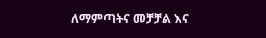ለማምጣትና መቻቻል እና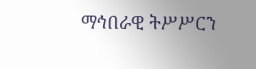ማኅበራዊ ትሥሥርን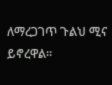ለማረጋገጥ ጉልህ ሚና ይኖረዋል።